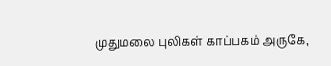முதுமலை புலிகள் காப்பகம் அருகே,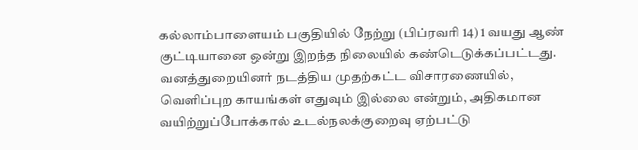கல்லாம்பாளையம் பகுதியில் நேற்று (பிப்ரவரி 14) 1 வயது ஆண் குட்டியானை ஒன்று இறந்த நிலையில் கண்டெடுக்கப்பட்டது. வனத்துறையினர் நடத்திய முதற்கட்ட விசாரணையில், வெளிப்புற காயங்கள் எதுவும் இல்லை என்றும், அதிகமான வயிற்றுப்போக்கால் உடல்நலக்குறைவு ஏற்பட்டு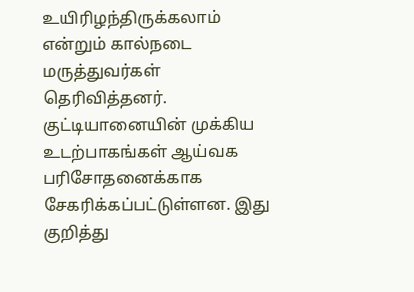உயிரிழந்திருக்கலாம் என்றும் கால்நடை மருத்துவர்கள் தெரிவித்தனர். குட்டியானையின் முக்கிய உடற்பாகங்கள் ஆய்வக பரிசோதனைக்காக சேகரிக்கப்பட்டுள்ளன. இது குறித்து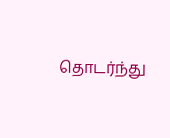தொடர்ந்து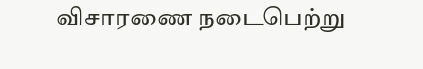விசாரணை நடைபெற்று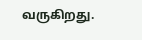வருகிறது.